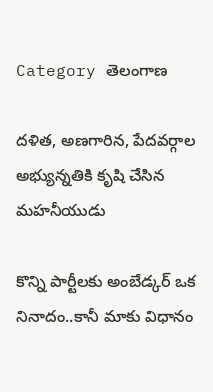Category తెలంగాణ

దళిత, అణగారిన, పేదవర్గాల అభ్యున్నతికి కృషి చేసిన మహనీయుడు

కొన్ని పార్టీలకు అంబేడ్కర్‌ ఒక నినాదం..కానీ మాకు విధానం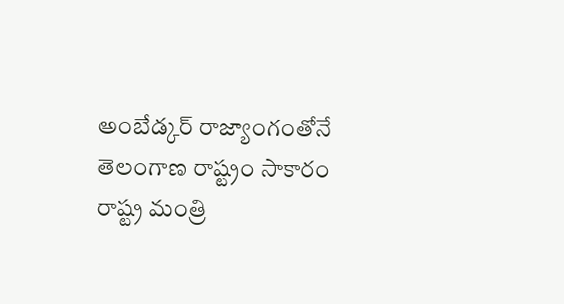అంబేడ్కర్‌ ‌రాజ్యాంగంతోనే తెలంగాణ రాష్ట్రం సాకారం రాష్ట్ర మంత్రి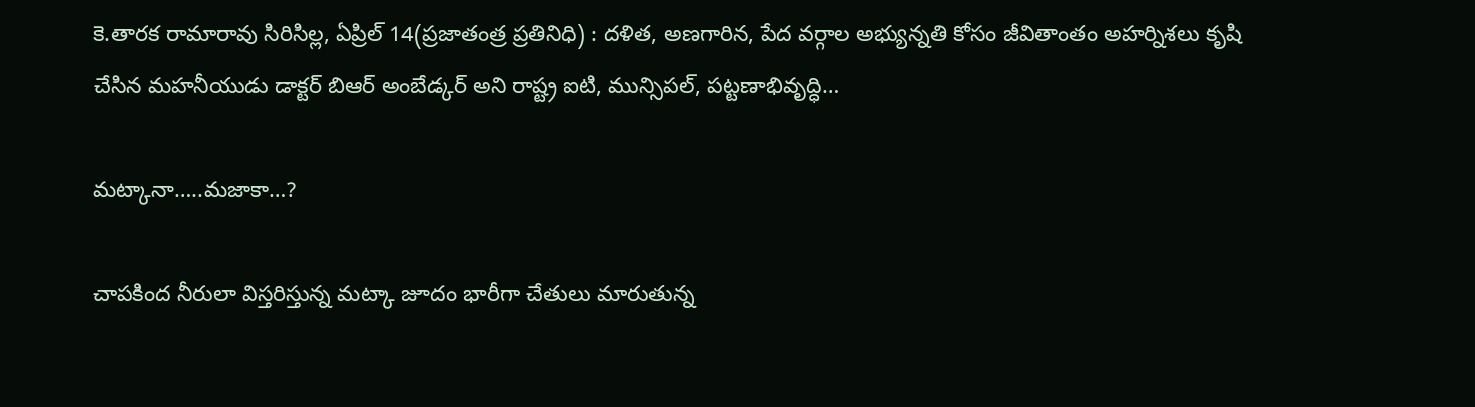కె.తారక రామారావు సిరిసిల్ల, ఏప్రిల్‌ 14(ప్రజాతంత్ర ప్రతినిధి) : దళిత, అణగారిన, పేద వర్గాల అభ్యున్నతి కోసం జీవితాంతం అహర్నిశలు కృషి చేసిన మహనీయుడు డాక్టర్‌ ‌బిఆర్‌ అం‌బేడ్కర్‌ అని రాష్ట్ర ఐటి, మున్సిపల్‌, పట్టణాభివృద్ధి…

మట్కానా…..మజాకా…?

చాపకింద నీరులా విస్తరిస్తున్న మట్కా జూదం భారీగా చేతులు మారుతున్న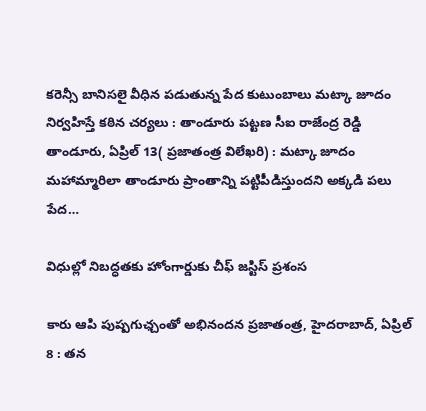కరెన్సీ బానిసలై వీధిన పడుతున్న పేద కుటుంబాలు మట్కా జూదం నిర్వహిస్తే కఠిన చర్యలు : తాండూరు పట్టణ సీఐ రాజేంద్ర రెడ్డి తాండూరు, ఏప్రిల్‌ 13( ప్రజాతంత్ర విలేఖరి) : మట్కా జూదం మహామ్మారిలా తాండూరు ప్రాంతాన్ని పట్టిపీడిస్తుందని అక్కడి పలు పేద…

విధుల్లో నిబద్ధతకు హోంగార్డుకు చీఫ్‌ ‌జస్టిస్‌ ‌ప్రశంస

కారు ఆపి పుష్పగుఛ్చంతో అభినందన ప్రజాతంత్ర, హైదరాబాద్‌, ఏ‌ప్రిల్‌ 8 : తన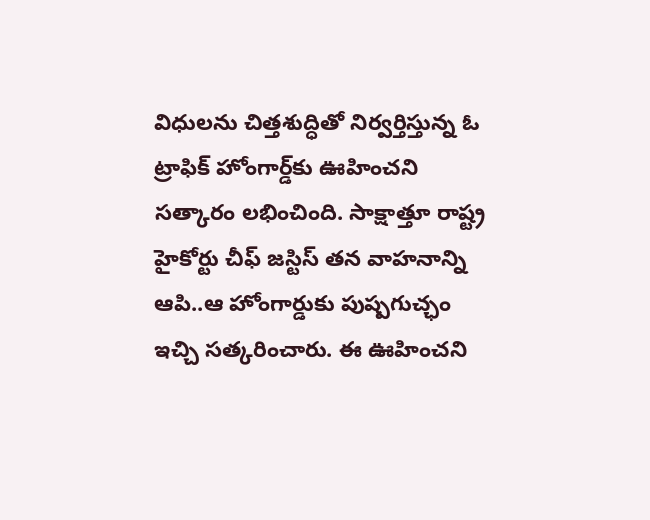విధులను చిత్తశుద్ధితో నిర్వర్తిస్తున్న ఓ ట్రాఫిక్‌ ‌హోంగార్డ్‌కు ఊహించని సత్కారం లభించింది. సాక్షాత్తూ రాష్ట్ర హైకోర్టు చీఫ్‌ ‌జస్టిస్‌ ‌తన వాహనాన్ని ఆపి..ఆ హోంగార్డుకు పుష్పగుచ్ఛం ఇచ్చి సత్కరించారు. ఈ ఊహించని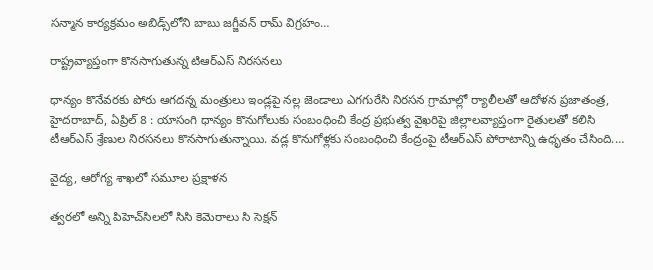సన్మాన కార్యక్రమం అబిడ్స్‌లోని బాబు జగ్జీవన్‌ ‌రామ్‌ ‌విగ్రహం…

రాష్ట్రవ్యాప్తంగా కొనసాగుతున్న టిఆర్‌ఎస్‌ ‌నిరసనలు

ధాన్యం కొనేవరకు పోరు ఆగదన్న మంత్రులు ఇండ్లపై నల్ల జెండాలు ఎగగురేసి నిరసన గ్రామాల్లో ర్యాలీలతో ఆదోళన ప్రజాతంత్ర, హైదరాబాద్‌, ఏ‌ప్రిల్‌ 8 : యాసంగి ధాన్యం కొనుగోలుకు సంబంధించి కేంద్ర ప్రభుత్వ వైఖరిపై జిల్లాలవ్యాప్తంగా రైతులతో కలిసి టీఆర్‌ఎస్‌ ‌శ్రేణుల నిరసనలు కొనసాగుతున్నాయి. వడ్ల కొనుగోళ్లకు సంబంధించి కేంద్రంపై టీఆర్‌ఎస్‌ ‌పోరాటాన్ని ఉధృతం చేసింది.…

వైద్య, ఆరోగ్య శాఖలో సమూల ప్రక్షాళన

త్వరలో అన్ని పిహెచ్‌సిలలో సిసి కెమెరాలు సి సెక్షన్‌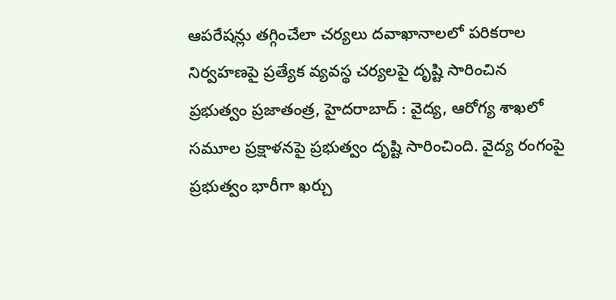ఆపరేషన్లు తగ్గించేలా చర్యలు దవాఖానాలలో పరికరాల నిర్వహణపై ప్రత్యేక వ్యవస్థ చర్యలపై దృష్టి సారించిన ప్రభుత్వం ప్రజాతంత్ర, హైదరాబాద్‌ : వైద్య, ఆరోగ్య శాఖలో సమూల ప్రక్షాళనపై ప్రభుత్వం దృష్టి సారించింది. వైద్య రంగంపై ప్రభుత్వం భారీగా ఖర్చు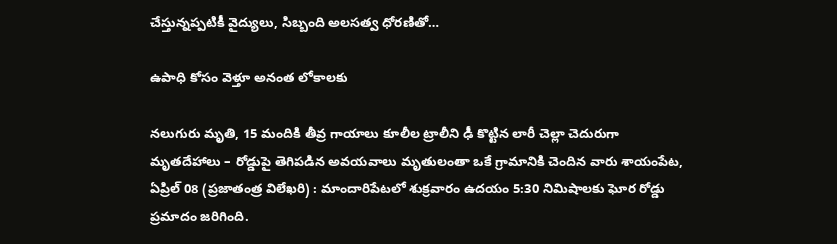చేస్తున్నప్పటికీ వైద్యులు, సిబ్బంది అలసత్వ ధోరణితో…

ఉపాధి కోసం వెళ్తూ అనంత లోకాలకు

నలుగురు మృతి, 15 మందికి తీవ్ర గాయాలు కూలీల ట్రాలీని ఢీ కొట్టిన లారీ చెల్లా చెదురుగా మృతదేహాలు – రోడ్డుపై తెగిపడిన అవయవాలు మృతులంతా ఒకే గ్రామానికి చెందిన వారు శాయంపేట, ఏప్రిల్‌ 08 (ప్రజాతంత్ర విలేఖరి) : మాందారిపేటలో శుక్రవారం ఉదయం 5:30 నిమిషాలకు ఘోర రోడ్డు ప్రమాదం జరిగింది.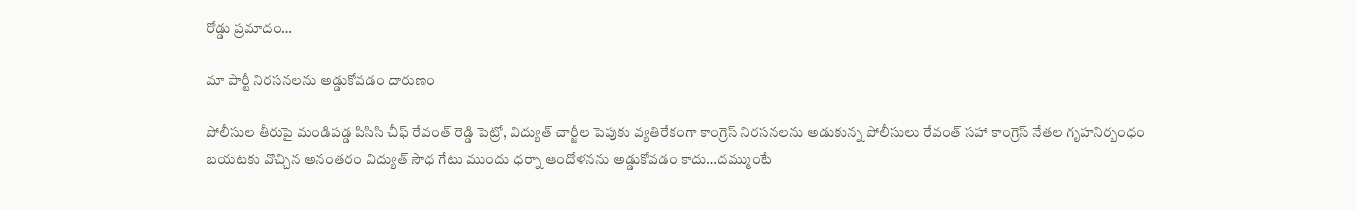రోడ్డు ప్రమాదం…

మా పార్టీ నిరసనలను అడ్డుకోవడం దారుణం

పోలీసుల తీరుపై మండిపడ్డ పిసిసి చీఫ్‌ ‌రేవంత్‌ ‌రెడ్డి పెట్రో, విద్యుత్‌ ‌చార్జీల పెపుకు వ్యతిరేకంగా కాంగ్రెస్‌ ‌నిరసనలను అడుకున్న పోలీసులు రేవంత్‌ ‌సహా కాంగ్రెస్‌ ‌నేతల గృహనిర్బంధం బయటకు వొచ్చిన అనంతరం విద్యుత్‌ ‌సౌధ గేటు ముందు ధర్నా ఆందోళనను అడ్డుకోవడం కాదు…దమ్ముంటే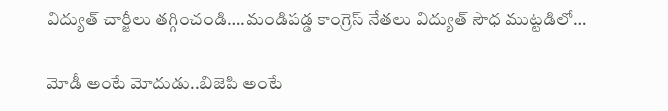విద్యుత్‌ ‌చార్జీలు తగ్గించండి….మండిపడ్డ కాంగ్రెస్‌ ‌నేతలు విద్యుత్‌ ‌సౌధ ముట్టడిలో…

మోడీ అంటే మోదుడు..బిజెపి అంటే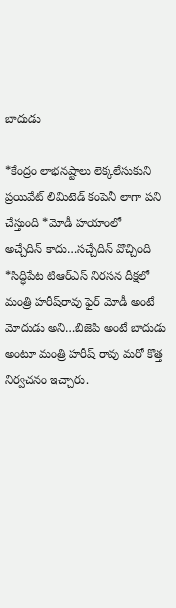బాదుడు

*కేంద్రం లాభనష్టాలు లెక్కలేసుకుని ప్రయివేట్‌ ‌లిమిటెడ్‌ ‌కంపెనీ లాగా పని చేస్తుంది *మోడీ హయాంలో అచ్చేదిన్‌ ‌కాదు…సచ్చేదిన్‌ ‌వొచ్చింది *సిద్ధిపేట టిఆర్‌ఎస్‌ ‌నిరసన దీక్షలో మంత్రి హరీష్‌రావు ఫైర్‌ మోడీ అంటే మోదుడు అని…బిజెపి అంటే బాదుడు అంటూ మంత్రి హరీష్‌ ‌రావు మరో కొత్త నిర్వచనం ఇచ్చారు.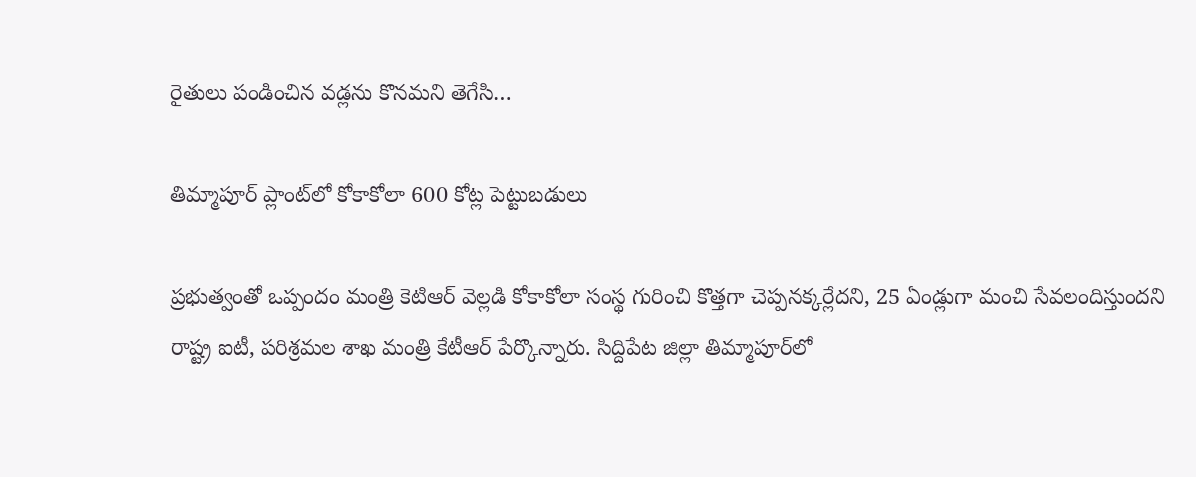రైతులు పండించిన వడ్లను కొనమని తెగేసి…

తిమ్మాపూర్‌ ‌ప్లాంట్‌లో కోకాకోలా 600 కోట్ల పెట్టుబడులు

ప్రభుత్వంతో ఒప్పందం మంత్రి కెటిఆర్‌ ‌వెల్లడి కోకాకోలా సంస్థ గురించి కొత్తగా చెప్పనక్కర్లేదని, 25 ఏండ్లుగా మంచి సేవలందిస్తుందని రాష్ట్ర ఐటీ, పరిశ్రమల శాఖ మంత్రి కేటీఆర్‌ ‌పేర్కొన్నారు. సిద్దిపేట జిల్లా తిమ్మాపూర్‌లో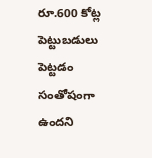రూ.600 కోట్ల పెట్టుబడులు పెట్టడం సంతోషంగా ఉందని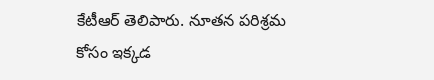కేటీఆర్‌ ‌తెలిపారు. నూతన పరిశ్రమ కోసం ఇక్కడ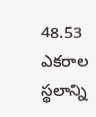48.53 ఎకరాల స్థలాన్ని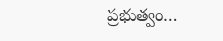ప్రభుత్వం…